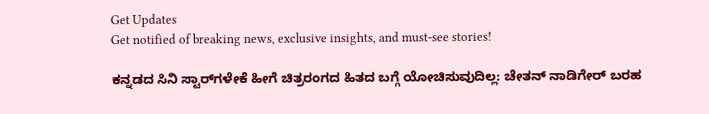Get Updates
Get notified of breaking news, exclusive insights, and must-see stories!

ಕನ್ನಡದ ಸಿನಿ ಸ್ಟಾರ್‌ಗಳೇಕೆ ಹೀಗೆ ಚಿತ್ರರಂಗದ ಹಿತದ ಬಗ್ಗೆ ಯೋಚಿಸುವುದಿಲ್ಲ: ಚೇತನ್ ನಾಡಿಗೇರ್ ಬರಹ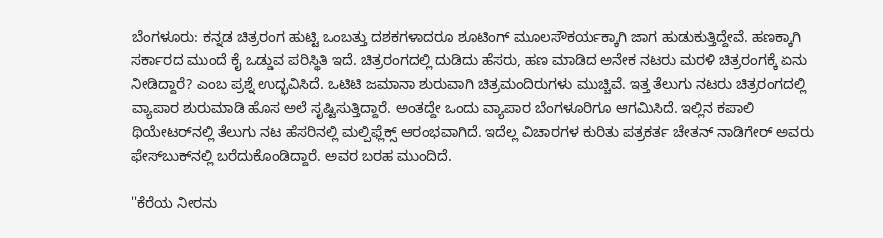ಬೆಂಗಳೂರು: ಕನ್ನಡ ಚಿತ್ರರಂಗ ಹುಟ್ಟಿ ಒಂಬತ್ತು ದಶಕಗಳಾದರೂ ಶೂಟಿಂಗ್ ಮೂಲಸೌಕರ್ಯಕ್ಕಾಗಿ ಜಾಗ ಹುಡುಕುತ್ತಿದ್ದೇವೆ. ಹಣಕ್ಕಾಗಿ ಸರ್ಕಾರದ ಮುಂದೆ ಕೈ ಒಡ್ಡುವ ಪರಿಸ್ಥಿತಿ ಇದೆ. ಚಿತ್ರರಂಗದಲ್ಲಿ ದುಡಿದು ಹೆಸರು, ಹಣ ಮಾಡಿದ ಅನೇಕ ನಟರು ಮರಳಿ ಚಿತ್ರರಂಗಕ್ಕೆ ಏನು ನೀಡಿದ್ದಾರೆ? ಎಂಬ ಪ್ರಶ್ನೆ ಉದ್ಭವಿಸಿದೆ. ಒಟಿಟಿ ಜಮಾನಾ ಶುರುವಾಗಿ ಚಿತ್ರಮಂದಿರುಗಳು ಮುಚ್ಚಿವೆ. ಇತ್ತ ತೆಲುಗು ನಟರು ಚಿತ್ರರಂಗದಲ್ಲಿ ವ್ಯಾಪಾರ ಶುರುಮಾಡಿ ಹೊಸ ಅಲೆ ಸೃಷ್ಟಿಸುತ್ತಿದ್ದಾರೆ. ಅಂತದ್ದೇ ಒಂದು ವ್ಯಾಪಾರ ಬೆಂಗಳೂರಿಗೂ ಆಗಮಿಸಿದೆ. ಇಲ್ಲಿನ ಕಪಾಲಿ ಥಿಯೇಟರ್‌ನಲ್ಲಿ ತೆಲುಗು ನಟ ಹೆಸರಿನಲ್ಲಿ ಮಲ್ಪಿಫ್ಲೆಕ್ಸ್ ಆರಂಭವಾಗಿದೆ. ಇದೆಲ್ಲ ವಿಚಾರಗಳ ಕುರಿತು ಪತ್ರಕರ್ತ ಚೇತನ್ ನಾಡಿಗೇರ್ ಅವರು ಫೇಸ್‌ಬುಕ್‌ನಲ್ಲಿ ಬರೆದುಕೊಂಡಿದ್ದಾರೆ. ಅವರ ಬರಹ ಮುಂದಿದೆ.

''ಕೆರೆಯ ನೀರನು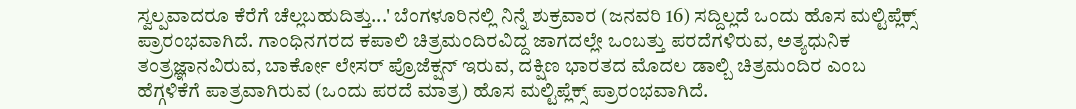ಸ್ವಲ್ಪವಾದರೂ ಕೆರೆಗೆ ಚೆಲ್ಲಬಹುದಿತ್ತು...' ಬೆಂಗಳೂರಿನಲ್ಲಿ ನಿನ್ನೆ ಶುಕ್ರವಾರ (ಜನವರಿ 16) ಸದ್ದಿಲ್ಲದೆ ಒಂದು ಹೊಸ ಮಲ್ಟಿಪ್ಲೆಕ್ಸ್ ಪ್ರಾರಂಭವಾಗಿದೆ. ಗಾಂಧಿನಗರದ ಕಪಾಲಿ ಚಿತ್ರಮಂದಿರವಿದ್ದ ಜಾಗದಲ್ಲೇ ಒಂಬತ್ತು ಪರದೆಗಳಿರುವ, ಅತ್ಯಧುನಿಕ ತಂತ್ರಜ್ಞಾನವಿರುವ, ಬಾರ್ಕೋ ಲೇಸರ್ ಪ್ರೊಜೆಕ್ಷನ್ ಇರುವ, ದಕ್ಷಿಣ ಭಾರತದ ಮೊದಲ ಡಾಲ್ಬಿ ಚಿತ್ರಮಂದಿರ ಎಂಬ ಹೆಗ್ಗಳಿಕೆಗೆ ಪಾತ್ರವಾಗಿರುವ (ಒಂದು ಪರದೆ ಮಾತ್ರ) ಹೊಸ ಮಲ್ಟಿಪ್ಲೆಕ್ಸ್ ಪ್ರಾರಂಭವಾಗಿದೆ.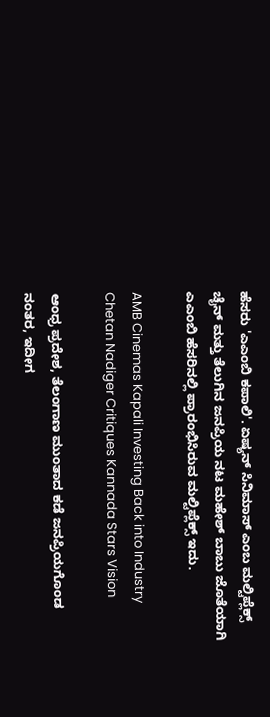ಹೆಸರು 'ಎಎಂಬಿ ಕಪಾಲಿ'. ಏಷ್ಯನ್‍ ಸಿನಿಮಾಸ್‍ ಎಂಬ ಮಲ್ಟಿಪ್ಲೆಕ್ಸ್ ಚೈನ್‍ ಮತ್ತು ತೆಲುಗಿನ ಜನಪ್ರಿಯ ನಟ ಮಹೇಶ್‍ ಬಾಬು ಜೊತೆಯಾಗಿ ಎಎಂಬಿ ಹೆಸರಿನಲ್ಲಿ ಪ್ರಾರಂಭಿಸಿರುವ ಮಲ್ಟಿಪ್ಲೆಕ್ಸ್ ಇದು.

AMB Cinemas Kapali Investing Back into Industry Chetan Nadiger Critiques Kannada Stars Vision

ಆಂಧ್ರ ಪ್ರದೇಶ, ತೆಲಂಗಾಣ ಮುಂತಾದ ಕಡೆ ಜನಪ್ರಿಯಗೊಂಡ ನಂತರ, ಇದೀಗ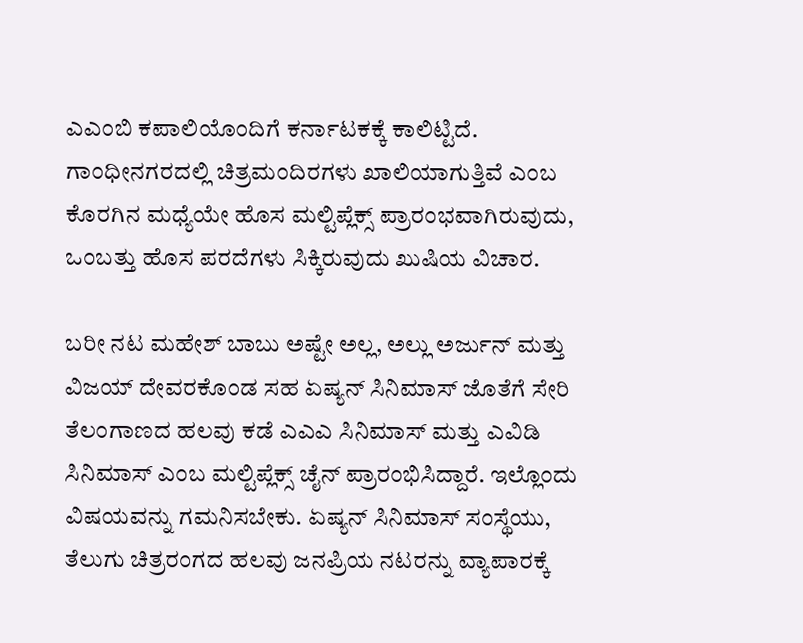ಎಎಂಬಿ ಕಪಾಲಿಯೊಂದಿಗೆ ಕರ್ನಾಟಕಕ್ಕೆ ಕಾಲಿಟ್ಟಿದೆ. ಗಾಂಧೀನಗರದಲ್ಲಿ ಚಿತ್ರಮಂದಿರಗಳು ಖಾಲಿಯಾಗುತ್ತಿವೆ ಎಂಬ ಕೊರಗಿನ ಮಧ್ಯೆಯೇ ಹೊಸ ಮಲ್ಟಿಪ್ಲೆಕ್ಸ್ ಪ್ರಾರಂಭವಾಗಿರುವುದು, ಒಂಬತ್ತು ಹೊಸ ಪರದೆಗಳು ಸಿಕ್ಕಿರುವುದು ಖುಷಿಯ ವಿಚಾರ.

ಬರೀ ನಟ ಮಹೇಶ್‍ ಬಾಬು ಅಷ್ಟೇ ಅಲ್ಲ, ಅಲ್ಲು ಅರ್ಜುನ್‍ ಮತ್ತು ವಿಜಯ್‍ ದೇವರಕೊಂಡ ಸಹ ಏಷ್ಯನ್‍ ಸಿನಿಮಾಸ್ ಜೊತೆಗೆ ಸೇರಿ ತೆಲಂಗಾಣದ ಹಲವು ಕಡೆ ಎಎಎ ಸಿನಿಮಾಸ್ ಮತ್ತು ಎವಿಡಿ ಸಿನಿಮಾಸ್ ಎಂಬ ಮಲ್ಟಿಪ್ಲೆಕ್ಸ್ ಚೈನ್ ಪ್ರಾರಂಭಿಸಿದ್ದಾರೆ. ಇಲ್ಲೊಂದು ವಿಷಯವನ್ನು ಗಮನಿಸಬೇಕು. ಏಷ್ಯನ್‍ ಸಿನಿಮಾಸ್ ಸಂಸ್ಥೆಯು, ತೆಲುಗು ಚಿತ್ರರಂಗದ ಹಲವು ಜನಪ್ರಿಯ ನಟರನ್ನು ವ್ಯಾಪಾರಕ್ಕೆ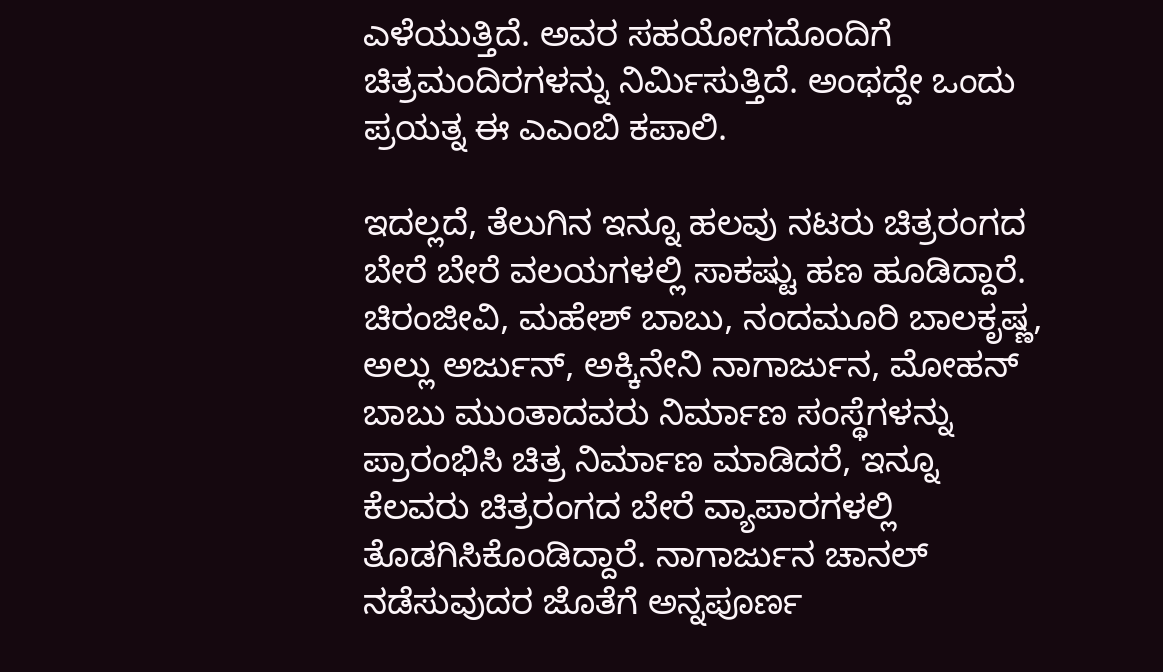ಎಳೆಯುತ್ತಿದೆ. ಅವರ ಸಹಯೋಗದೊಂದಿಗೆ ಚಿತ್ರಮಂದಿರಗಳನ್ನು ನಿರ್ಮಿಸುತ್ತಿದೆ. ಅಂಥದ್ದೇ ಒಂದು ಪ್ರಯತ್ನ ಈ ಎಎಂಬಿ ಕಪಾಲಿ.

ಇದಲ್ಲದೆ, ತೆಲುಗಿನ ಇನ್ನೂ ಹಲವು ನಟರು ಚಿತ್ರರಂಗದ ಬೇರೆ ಬೇರೆ ವಲಯಗಳಲ್ಲಿ ಸಾಕಷ್ಟು ಹಣ ಹೂಡಿದ್ದಾರೆ. ಚಿರಂಜೀವಿ, ಮಹೇಶ್‍ ಬಾಬು, ನಂದಮೂರಿ ಬಾಲಕೃಷ್ಣ, ಅಲ್ಲು ಅರ್ಜುನ್‍, ಅಕ್ಕಿನೇನಿ ನಾಗಾರ್ಜುನ, ಮೋಹನ್‍ ಬಾಬು ಮುಂತಾದವರು ನಿರ್ಮಾಣ ಸಂಸ್ಥೆಗಳನ್ನು ಪ್ರಾರಂಭಿಸಿ ಚಿತ್ರ ನಿರ್ಮಾಣ ಮಾಡಿದರೆ, ಇನ್ನೂ ಕೆಲವರು ಚಿತ್ರರಂಗದ ಬೇರೆ ವ್ಯಾಪಾರಗಳಲ್ಲಿ ತೊಡಗಿಸಿಕೊಂಡಿದ್ದಾರೆ. ನಾಗಾರ್ಜುನ ಚಾನಲ್‍ ನಡೆಸುವುದರ ಜೊತೆಗೆ ಅನ್ನಪೂರ್ಣ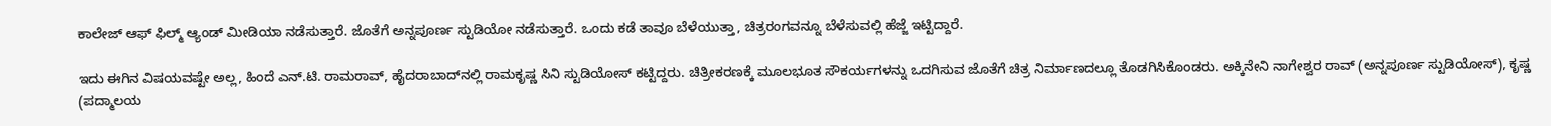ಕಾಲೇಜ್‍ ಆಫ್‍ ಫಿಲ್ಮ್ ಆ್ಯಂಡ್ ಮೀಡಿಯಾ ನಡೆಸುತ್ತಾರೆ. ಜೊತೆಗೆ ಅನ್ನಪೂರ್ಣ ಸ್ಟುಡಿಯೋ ನಡೆಸುತ್ತಾರೆ. ಒಂದು ಕಡೆ ತಾವೂ ಬೆಳೆಯುತ್ತಾ, ಚಿತ್ರರಂಗವನ್ನೂ ಬೆಳೆಸುವಲ್ಲಿ ಹೆಜ್ಜೆ ಇಟ್ಟಿದ್ದಾರೆ.

ಇದು ಈಗಿನ ವಿಷಯವಷ್ಟೇ ಅಲ್ಲ, ಹಿಂದೆ ಎನ್‍.ಟಿ. ರಾಮರಾವ್‍, ಹೈದರಾಬಾದ್‌ನಲ್ಲಿ ರಾಮಕೃಷ್ಣ ಸಿನಿ ಸ್ಟುಡಿಯೋಸ್ ಕಟ್ಟಿದ್ದರು. ಚಿತ್ರೀಕರಣಕ್ಕೆ ಮೂಲಭೂತ ಸೌಕರ್ಯಗಳನ್ನು ಒದಗಿಸುವ ಜೊತೆಗೆ ಚಿತ್ರ ನಿರ್ಮಾಣದಲ್ಲೂ ತೊಡಗಿಸಿಕೊಂಡರು. ಅಕ್ಕಿನೇನಿ ನಾಗೇಶ್ವರ ರಾವ್‍ (ಅನ್ನಪೂರ್ಣ ಸ್ಟುಡಿಯೋಸ್), ಕೃಷ್ಣ (ಪದ್ಮಾಲಯ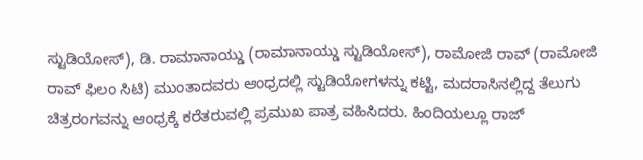ಸ್ಟುಡಿಯೋಸ್), ಡಿ. ರಾಮಾನಾಯ್ಡು (ರಾಮಾನಾಯ್ಡು ಸ್ಟುಡಿಯೋಸ್‍), ರಾಮೋಜಿ ರಾವ್‍ (ರಾಮೋಜಿ ರಾವ್‍ ಫಿಲಂ ಸಿಟಿ) ಮುಂತಾದವರು ಆಂಧ್ರದಲ್ಲಿ ಸ್ಟುಡಿಯೋಗಳನ್ನು ಕಟ್ಟಿ, ಮದರಾಸಿನಲ್ಲಿದ್ದ ತೆಲುಗು ಚಿತ್ರರಂಗವನ್ನು ಆಂಧ್ರಕ್ಕೆ ಕರೆತರುವಲ್ಲಿ ಪ್ರಮುಖ ಪಾತ್ರ ವಹಿಸಿದರು. ಹಿಂದಿಯಲ್ಲೂ ರಾಜ್‍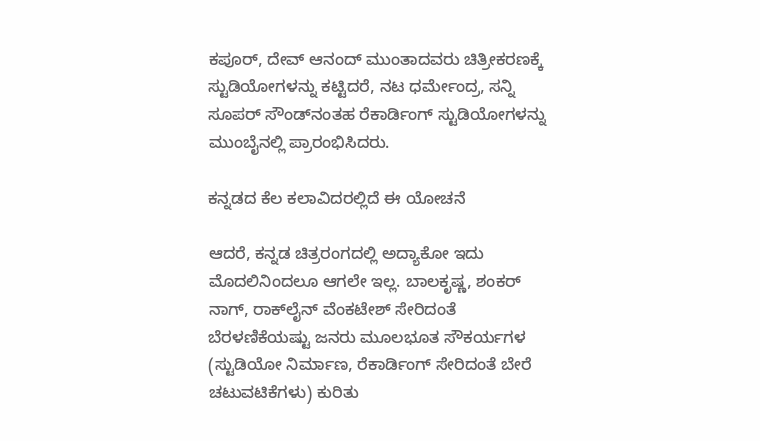ಕಪೂರ್, ದೇವ್‍ ಆನಂದ್ ಮುಂತಾದವರು ಚಿತ್ರೀಕರಣಕ್ಕೆ ಸ್ಟುಡಿಯೋಗಳನ್ನು ಕಟ್ಟಿದರೆ, ನಟ ಧರ್ಮೇಂದ್ರ, ಸನ್ನಿ ಸೂಪರ್‍ ಸೌಂಡ್‌ನಂತಹ ರೆಕಾರ್ಡಿಂಗ್‍ ಸ್ಟುಡಿಯೋಗಳನ್ನು ಮುಂಬೈನಲ್ಲಿ ಪ್ರಾರಂಭಿಸಿದರು.

ಕನ್ನಡದ ಕೆಲ ಕಲಾವಿದರಲ್ಲಿದೆ ಈ ಯೋಚನೆ

ಆದರೆ, ಕನ್ನಡ ಚಿತ್ರರಂಗದಲ್ಲಿ ಅದ್ಯಾಕೋ ಇದು ಮೊದಲಿನಿಂದಲೂ ಆಗಲೇ ಇಲ್ಲ. ಬಾಲಕೃಷ್ಣ, ಶಂಕರ್‍ ನಾಗ್‍, ರಾಕ್‍ಲೈನ್‍ ವೆಂಕಟೇಶ್‍ ಸೇರಿದಂತೆ ಬೆರಳಣಿಕೆಯಷ್ಟು ಜನರು ಮೂಲಭೂತ ಸೌಕರ್ಯಗಳ (ಸ್ಟುಡಿಯೋ ನಿರ್ಮಾಣ, ರೆಕಾರ್ಡಿಂಗ್‍ ಸೇರಿದಂತೆ ಬೇರೆ ಚಟುವಟಿಕೆಗಳು) ಕುರಿತು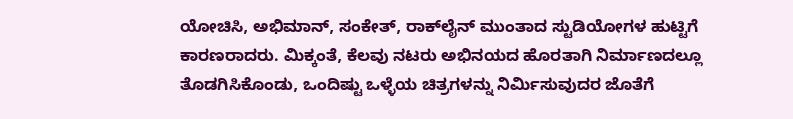ಯೋಚಿಸಿ, ಅಭಿಮಾನ್‍, ಸಂಕೇತ್‍, ರಾಕ್‍ಲೈನ್‍ ಮುಂತಾದ ಸ್ಟುಡಿಯೋಗಳ ಹುಟ್ಟಿಗೆ ಕಾರಣರಾದರು. ಮಿಕ್ಕಂತೆ, ಕೆಲವು ನಟರು ಅಭಿನಯದ ಹೊರತಾಗಿ ನಿರ್ಮಾಣದಲ್ಲೂ ತೊಡಗಿಸಿಕೊಂಡು, ಒಂದಿಷ್ಟು ಒಳ್ಳೆಯ ಚಿತ್ರಗಳನ್ನು ನಿರ್ಮಿಸುವುದರ ಜೊತೆಗೆ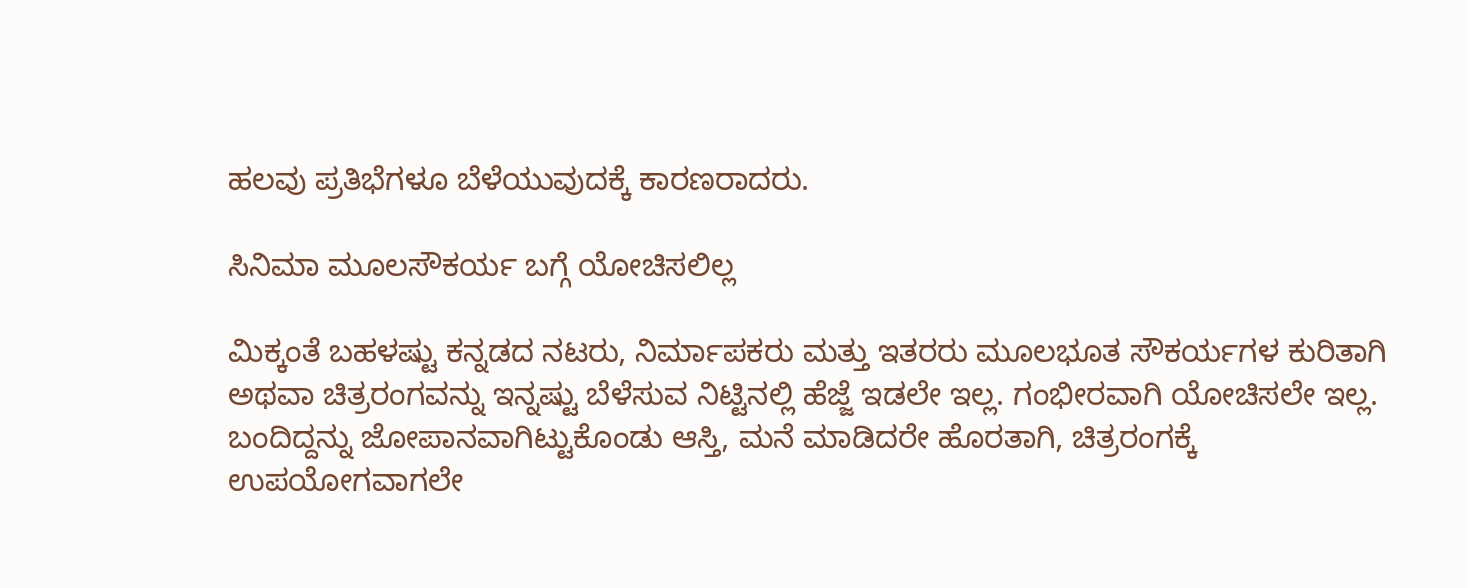ಹಲವು ಪ್ರತಿಭೆಗಳೂ ಬೆಳೆಯುವುದಕ್ಕೆ ಕಾರಣರಾದರು.

ಸಿನಿಮಾ ಮೂಲಸೌಕರ್ಯ ಬಗ್ಗೆ ಯೋಚಿಸಲಿಲ್ಲ

ಮಿಕ್ಕಂತೆ ಬಹಳಷ್ಟು ಕನ್ನಡದ ನಟರು, ನಿರ್ಮಾಪಕರು ಮತ್ತು ಇತರರು ಮೂಲಭೂತ ಸೌಕರ್ಯಗಳ ಕುರಿತಾಗಿ ಅಥವಾ ಚಿತ್ರರಂಗವನ್ನು ಇನ್ನಷ್ಟು ಬೆಳೆಸುವ ನಿಟ್ಟಿನಲ್ಲಿ ಹೆಜ್ಜೆ ಇಡಲೇ ಇಲ್ಲ. ಗಂಭೀರವಾಗಿ ಯೋಚಿಸಲೇ ಇಲ್ಲ. ಬಂದಿದ್ದನ್ನು ಜೋಪಾನವಾಗಿಟ್ಟುಕೊಂಡು ಆಸ್ತಿ, ಮನೆ ಮಾಡಿದರೇ ಹೊರತಾಗಿ, ಚಿತ್ರರಂಗಕ್ಕೆ ಉಪಯೋಗವಾಗಲೇ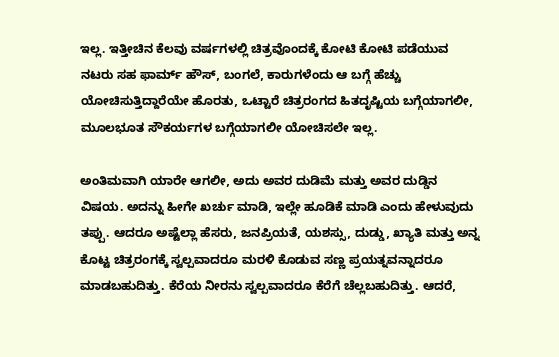ಇಲ್ಲ. ಇತ್ತೀಚಿನ ಕೆಲವು ವರ್ಷಗಳಲ್ಲಿ ಚಿತ್ರವೊಂದಕ್ಕೆ ಕೋಟಿ ಕೋಟಿ ಪಡೆಯುವ ನಟರು ಸಹ ಫಾರ್ಮ್ ಹೌಸ್‍, ಬಂಗಲೆ, ಕಾರುಗಳೆಂದು ಆ ಬಗ್ಗೆ ಹೆಚ್ಚು ಯೋಚಿಸುತ್ತಿದ್ದಾರೆಯೇ ಹೊರತು, ಒಟ್ಟಾರೆ ಚಿತ್ರರಂಗದ ಹಿತದೃಷ್ಟಿಯ ಬಗ್ಗೆಯಾಗಲೀ, ಮೂಲಭೂತ ಸೌಕರ್ಯಗಳ ಬಗ್ಗೆಯಾಗಲೀ ಯೋಚಿಸಲೇ ಇಲ್ಲ.

ಅಂತಿಮವಾಗಿ ಯಾರೇ ಆಗಲೀ, ಅದು ಅವರ ದುಡಿಮೆ ಮತ್ತು ಅವರ ದುಡ್ಡಿನ ವಿಷಯ. ಅದನ್ನು ಹೀಗೇ ಖರ್ಚು ಮಾಡಿ, ಇಲ್ಲೇ ಹೂಡಿಕೆ ಮಾಡಿ ಎಂದು ಹೇಳುವುದು ತಪ್ಪು. ಆದರೂ ಅಷ್ಟೆಲ್ಲಾ ಹೆಸರು, ಜನಪ್ರಿಯತೆ, ಯಶಸ್ಸು, ದುಡ್ಡು, ಖ್ಯಾತಿ ಮತ್ತು ಅನ್ನ ಕೊಟ್ಟ ಚಿತ್ರರಂಗಕ್ಕೆ ಸ್ವಲ್ಪವಾದರೂ ಮರಳಿ ಕೊಡುವ ಸಣ್ಣ ಪ್ರಯತ್ನವನ್ನಾದರೂ ಮಾಡಬಹುದಿತ್ತು. ಕೆರೆಯ ನೀರನು ಸ್ವಲ್ಪವಾದರೂ ಕೆರೆಗೆ ಚೆಲ್ಲಬಹುದಿತ್ತು. ಆದರೆ,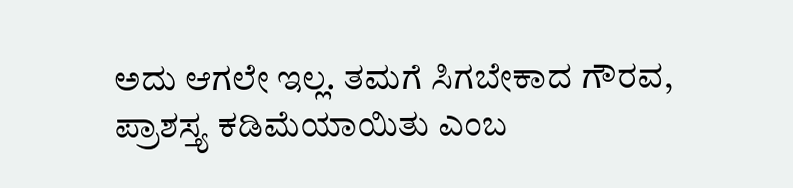ಅದು ಆಗಲೇ ಇಲ್ಲ. ತಮಗೆ ಸಿಗಬೇಕಾದ ಗೌರವ, ಪ್ರಾಶಸ್ತ್ಯ ಕಡಿಮೆಯಾಯಿತು ಎಂಬ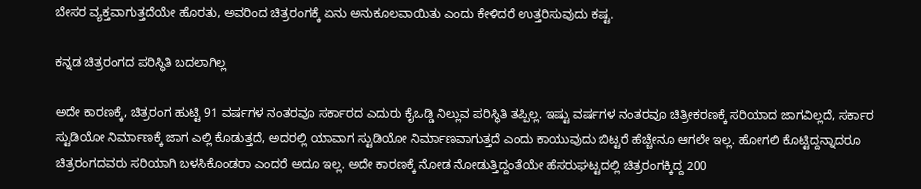ಬೇಸರ ವ್ಯಕ್ತವಾಗುತ್ತದೆಯೇ ಹೊರತು, ಅವರಿಂದ ಚಿತ್ರರಂಗಕ್ಕೆ ಏನು ಅನುಕೂಲವಾಯಿತು ಎಂದು ಕೇಳಿದರೆ ಉತ್ತರಿಸುವುದು ಕಷ್ಟ.

ಕನ್ನಡ ಚಿತ್ರರಂಗದ ಪರಿಸ್ಥಿತಿ ಬದಲಾಗಿಲ್ಲ

ಅದೇ ಕಾರಣಕ್ಕೆ, ಚಿತ್ರರಂಗ ಹುಟ್ಟಿ 91 ವರ್ಷಗಳ ನಂತರವೂ ಸರ್ಕಾರದ ಎದುರು ಕೈಒಡ್ಡಿ ನಿಲ್ಲುವ ಪರಿಸ್ಥಿತಿ ತಪ್ಪಿಲ್ಲ. ಇಷ್ಟು ವರ್ಷಗಳ ನಂತರವೂ ಚಿತ್ರೀಕರಣಕ್ಕೆ ಸರಿಯಾದ ಜಾಗವಿಲ್ಲದೆ, ಸರ್ಕಾರ ಸ್ಟುಡಿಯೋ ನಿರ್ಮಾಣಕ್ಕೆ ಜಾಗ ಎಲ್ಲಿ ಕೊಡುತ್ತದೆ, ಅದರಲ್ಲಿ ಯಾವಾಗ ಸ್ಟುಡಿಯೋ ನಿರ್ಮಾಣವಾಗುತ್ತದೆ ಎಂದು ಕಾಯುವುದು ಬಿಟ್ಟರೆ ಹೆಚ್ಚೇನೂ ಆಗಲೇ ಇಲ್ಲ. ಹೋಗಲಿ ಕೊಟ್ಟಿದ್ದನ್ನಾದರೂ ಚಿತ್ರರಂಗದವರು ಸರಿಯಾಗಿ ಬಳಸಿಕೊಂಡರಾ ಎಂದರೆ ಅದೂ ಇಲ್ಲ. ಅದೇ ಕಾರಣಕ್ಕೆ ನೋಡ ನೋಡುತ್ತಿದ್ದಂತೆಯೇ ಹೆಸರುಘಟ್ಟದಲ್ಲಿ ಚಿತ್ರರಂಗಕ್ಕಿದ್ದ 200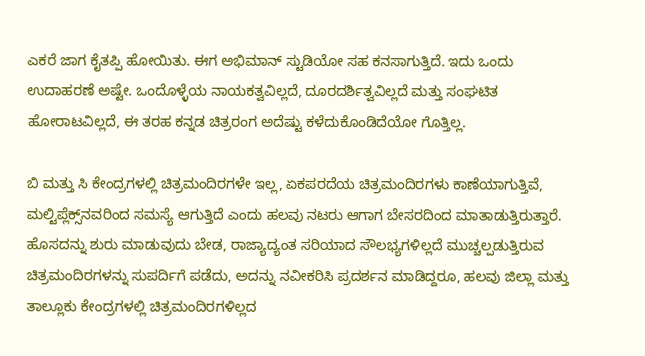ಎಕರೆ ಜಾಗ ಕೈತಪ್ಪಿ ಹೋಯಿತು. ಈಗ ಅಭಿಮಾನ್‍ ಸ್ಟುಡಿಯೋ ಸಹ ಕನಸಾಗುತ್ತಿದೆ. ಇದು ಒಂದು ಉದಾಹರಣೆ ಅಷ್ಟೇ. ಒಂದೊಳ್ಳೆಯ ನಾಯಕತ್ವವಿಲ್ಲದೆ, ದೂರದರ್ಶಿತ್ವವಿಲ್ಲದೆ ಮತ್ತು ಸಂಘಟಿತ ಹೋರಾಟವಿಲ್ಲದೆ, ಈ ತರಹ ಕನ್ನಡ ಚಿತ್ರರಂಗ ಅದೆಷ್ಟು ಕಳೆದುಕೊಂಡಿದೆಯೋ ಗೊತ್ತಿಲ್ಲ.

ಬಿ ಮತ್ತು ಸಿ ಕೇಂದ್ರಗಳಲ್ಲಿ ಚಿತ್ರಮಂದಿರಗಳೇ ಇಲ್ಲ, ಏಕಪರದೆಯ ಚಿತ್ರಮಂದಿರಗಳು ಕಾಣೆಯಾಗುತ್ತಿವೆ, ಮಲ್ಟಿಪ್ಲೆಕ್ಸ್‌ನವರಿಂದ ಸಮಸ್ಯೆ ಆಗುತ್ತಿದೆ ಎಂದು ಹಲವು ನಟರು ಆಗಾಗ ಬೇಸರದಿಂದ ಮಾತಾಡುತ್ತಿರುತ್ತಾರೆ. ಹೊಸದನ್ನು ಶುರು ಮಾಡುವುದು ಬೇಡ, ರಾಜ್ಯಾದ್ಯಂತ ಸರಿಯಾದ ಸೌಲಭ್ಯಗಳಿಲ್ಲದೆ ಮುಚ್ಚಲ್ಪಡುತ್ತಿರುವ ಚಿತ್ರಮಂದಿರಗಳನ್ನು ಸುಪರ್ದಿಗೆ ಪಡೆದು, ಅದನ್ನು ನವೀಕರಿಸಿ ಪ್ರದರ್ಶನ ಮಾಡಿದ್ದರೂ, ಹಲವು ಜಿಲ್ಲಾ ಮತ್ತು ತಾಲ್ಲೂಕು ಕೇಂದ್ರಗಳಲ್ಲಿ ಚಿತ್ರಮಂದಿರಗಳಿಲ್ಲದ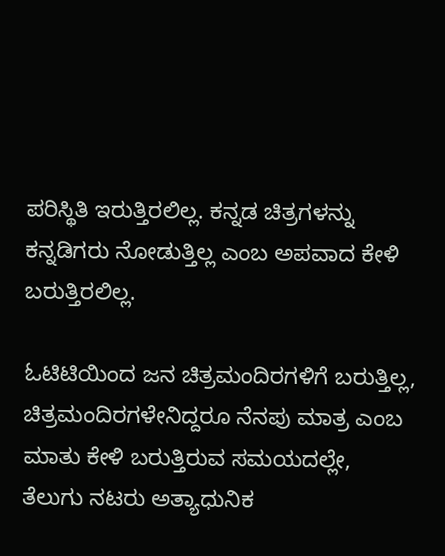ಪರಿಸ್ಥಿತಿ ಇರುತ್ತಿರಲಿಲ್ಲ. ಕನ್ನಡ ಚಿತ್ರಗಳನ್ನು ಕನ್ನಡಿಗರು ನೋಡುತ್ತಿಲ್ಲ ಎಂಬ ಅಪವಾದ ಕೇಳಿ ಬರುತ್ತಿರಲಿಲ್ಲ.

ಓಟಿಟಿಯಿಂದ ಜನ ಚಿತ್ರಮಂದಿರಗಳಿಗೆ ಬರುತ್ತಿಲ್ಲ, ಚಿತ್ರಮಂದಿರಗಳೇನಿದ್ದರೂ ನೆನಪು ಮಾತ್ರ ಎಂಬ ಮಾತು ಕೇಳಿ ಬರುತ್ತಿರುವ ಸಮಯದಲ್ಲೇ, ತೆಲುಗು ನಟರು ಅತ್ಯಾಧುನಿಕ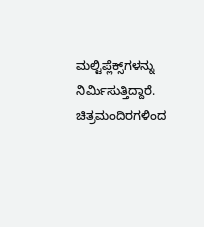ಮಲ್ಟಿಪ್ಲೆಕ್ಸ್‌ಗಳನ್ನು ನಿರ್ಮಿಸುತ್ತಿದ್ದಾರೆ. ಚಿತ್ರಮಂದಿರಗಳಿಂದ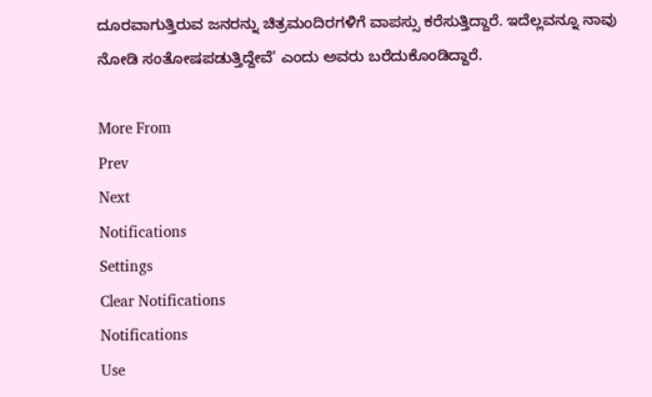ದೂರವಾಗುತ್ತಿರುವ ಜನರನ್ನು ಚಿತ್ರಮಂದಿರಗಳಿಗೆ ವಾಪಸ್ಸು ಕರೆಸುತ್ತಿದ್ದಾರೆ. ಇದೆಲ್ಲವನ್ನೂ ನಾವು ನೋಡಿ ಸಂತೋಷಪಡುತ್ತಿದ್ದೇವೆ' ಎಂದು ಅವರು ಬರೆದುಕೊಂಡಿದ್ದಾರೆ.

More From
Prev
Next
Notifications
Settings
Clear Notifications
Notifications
Use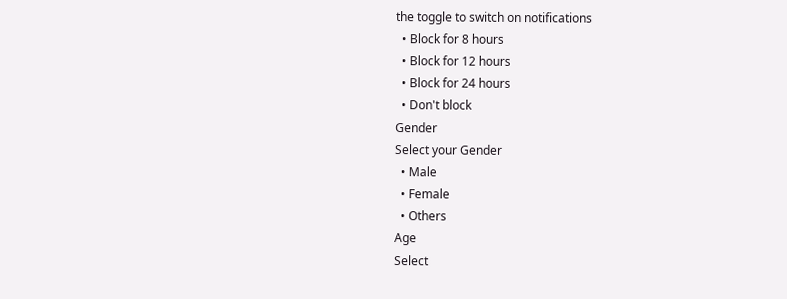the toggle to switch on notifications
  • Block for 8 hours
  • Block for 12 hours
  • Block for 24 hours
  • Don't block
Gender
Select your Gender
  • Male
  • Female
  • Others
Age
Select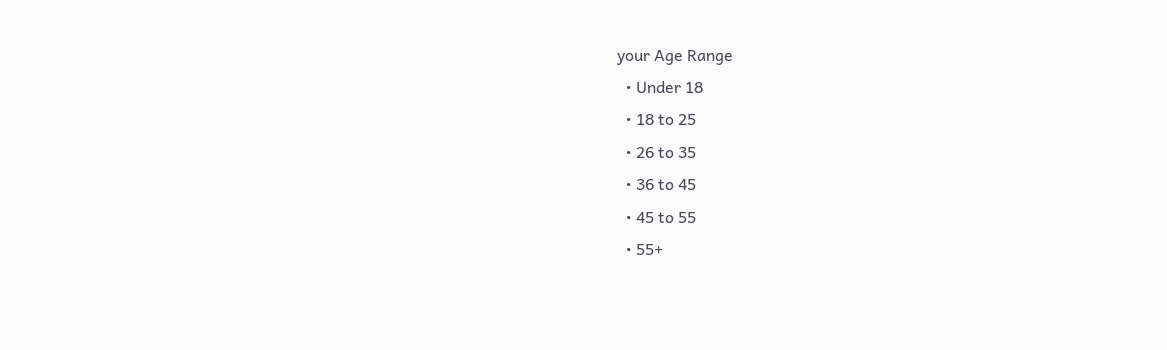your Age Range
  • Under 18
  • 18 to 25
  • 26 to 35
  • 36 to 45
  • 45 to 55
  • 55+